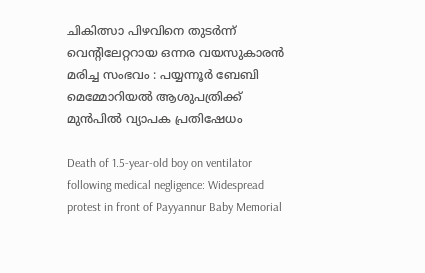ചികിത്സാ പിഴവിനെ തുടർന്ന് വെൻ്റിലേറ്ററായ ഒന്നര വയസുകാരൻ മരിച്ച സംഭവം : പയ്യന്നൂർ ബേബി മെമ്മോറിയൽ ആശുപത്രിക്ക് മുൻപിൽ വ്യാപക പ്രതിഷേധം

Death of 1.5-year-old boy on ventilator following medical negligence: Widespread protest in front of Payyannur Baby Memorial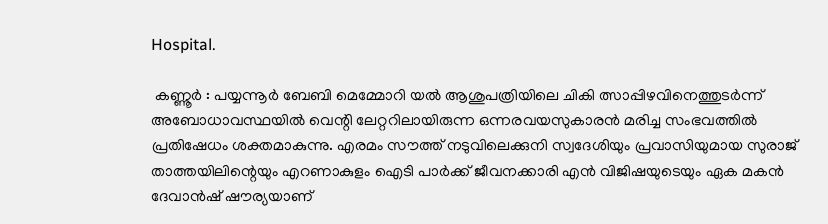Hospital.

 കണ്ണൂർ : പയ്യന്നൂർ ബേബി മെമ്മോറി യൽ ആശുപത്രിയിലെ ചികി ത്സാപ്പിഴവിനെത്തുടർന്ന് അബോധാവസ്ഥയിൽ വെന്റി ലേറ്ററിലായിരുന്ന ഒന്നരവയസുകാരൻ മരിച്ച സംഭവത്തിൽ പ്രതിഷേധം ശക്തമാകുന്നു. എരമം സൗത്ത് നടുവിലെക്കുനി സ്വദേശിയും പ്രവാസിയുമായ സുരാജ് താത്തയിലിന്റെയും എറണാകുളം ഐടി പാർക്ക് ജീവനക്കാരി എൻ വിജിഷയുടെയും ഏക മകൻ ദേവാൻഷ് ഷൗര്യയാണ്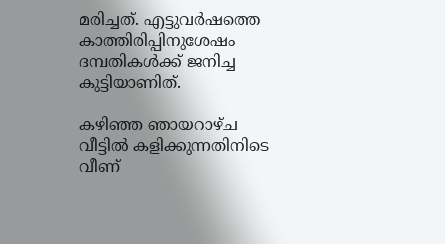മരിച്ചത്. എട്ടുവർഷത്തെ കാത്തിരിപ്പിനുശേഷം ദമ്പതികൾക്ക് ജനിച്ച കുട്ടിയാണിത്.

കഴിഞ്ഞ ഞായറാഴ്ച വീട്ടിൽ കളിക്കുന്നതിനിടെ വീണ്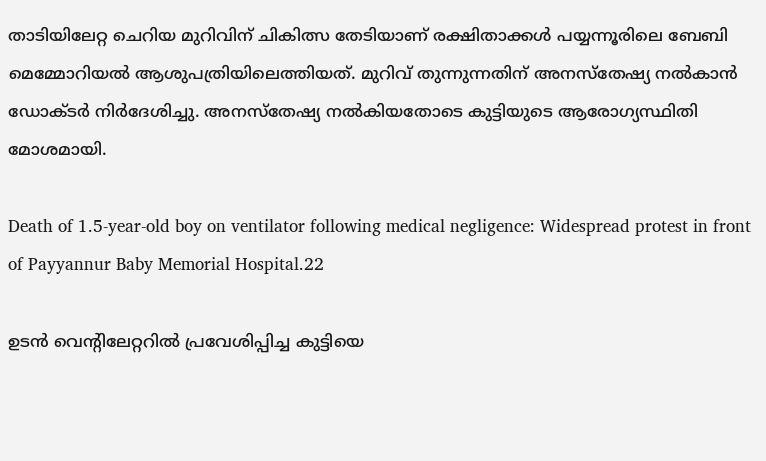താടിയിലേറ്റ ചെറിയ മുറിവിന് ചികിത്സ തേടിയാണ് രക്ഷിതാക്കൾ പയ്യന്നൂരിലെ ബേബി മെമ്മോറിയൽ ആശുപത്രിയിലെത്തിയത്. മുറിവ് തുന്നുന്നതിന് അനസ്തേഷ്യ നൽകാൻ ഡോക്ടർ നിർദേശിച്ചു. അനസ്തേഷ്യ നൽകിയതോടെ കുട്ടിയുടെ ആരോഗ്യസ്ഥിതി മോശമായി.

Death of 1.5-year-old boy on ventilator following medical negligence: Widespread protest in front of Payyannur Baby Memorial Hospital.22

ഉടൻ വെന്റിലേറ്ററിൽ പ്രവേശിപ്പിച്ച കുട്ടിയെ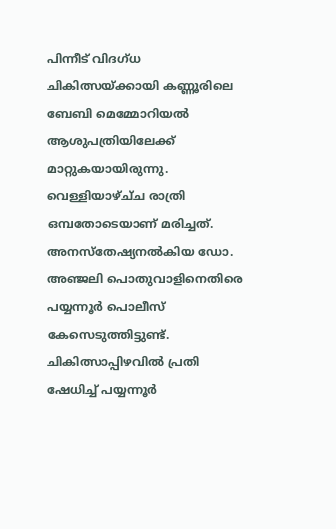പിന്നീട് വിദഗ്‌ധ ചികിത്സയ്ക്കായി കണ്ണൂരിലെ ബേബി മെമ്മോറിയൽ ആശുപത്രിയിലേക്ക് മാറ്റുകയായിരുന്നു. വെള്ളിയാഴ്ച്‌ച രാത്രി ഒമ്പതോടെയാണ് മരിച്ചത്. അനസ്തേഷ്യനൽകിയ ഡോ. അഞ്ജലി പൊതുവാളിനെതിരെ പയ്യന്നൂർ പൊലീസ് കേസെടുത്തിട്ടുണ്ട്. ചികിത്സാപ്പിഴവിൽ പ്രതി ഷേധിച്ച് പയ്യന്നൂർ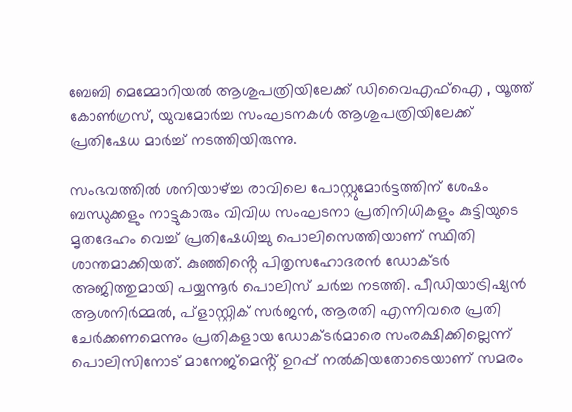ബേബി മെമ്മോറിയൽ ആശുപത്രിയിലേക്ക് ഡിവൈഎഫ്ഐ , യൂത്ത് കോൺഗ്രസ്, യുവമോർച്ച സംഘടനകൾ ആശുപത്രിയിലേക്ക് പ്രതിഷേധ മാർച്ച് നടത്തിയിരുന്നു.

സംഭവത്തിൽ ശനിയാഴ്ച്ച രാവിലെ പോസ്റ്റുമോർട്ടത്തിന് ശേഷം ബന്ധുക്കളും നാട്ടുകാരും വിവിധ സംഘടനാ പ്രതിനിധികളും കുട്ടിയുടെ മൃതദേഹം വെച്ച് പ്രതിഷേധിച്ചു പൊലിസെത്തിയാണ് സ്ഥിതി ശാന്തമാക്കിയത്. കുഞ്ഞിൻ്റെ പിതൃസഹോദരൻ ഡോക്ടർ അജിത്തുമായി പയ്യന്നൂർ പൊലിസ് ചർച്ച നടത്തി. പീഡിയാട്രിഷ്യൻ ആശനിർമ്മൽ, പ്ളാസ്റ്റിക് സർജൻ, ആരതി എന്നിവരെ പ്രതി ചേർക്കണമെന്നും പ്രതികളായ ഡോക്ടർമാരെ സംരക്ഷിക്കില്ലെന്ന് പൊലിസിനോട് മാനേജ്മെൻ്റ് ഉറപ്പ് നൽകിയതോടെയാണ് സമരം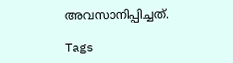അവസാനിപ്പിച്ചത്.

Tags